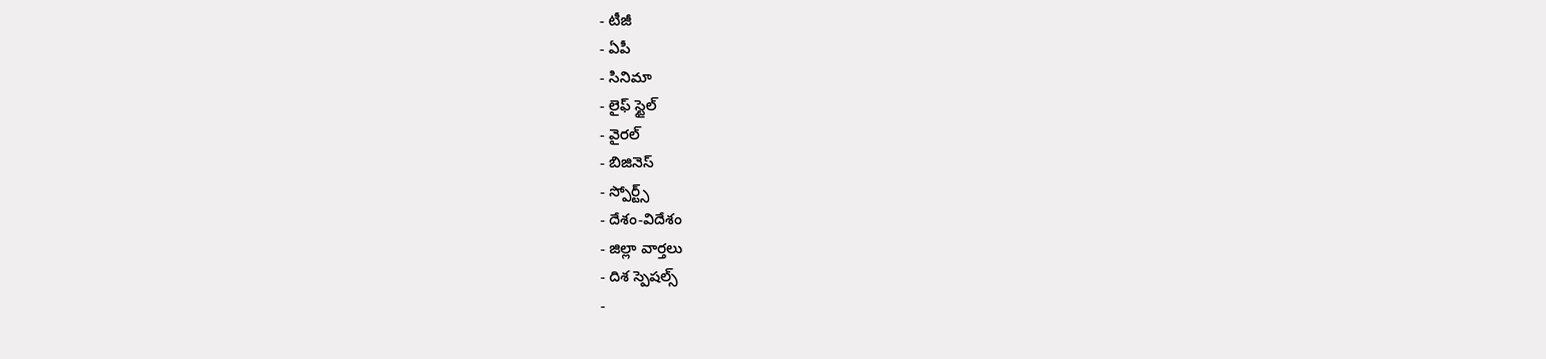- టీజీ
- ఏపీ
- సినిమా
- లైఫ్ స్టైల్
- వైరల్
- బిజినెస్
- స్పోర్ట్స్
- దేశం-విదేశం
- జిల్లా వార్తలు
- దిశ స్పెషల్స్
-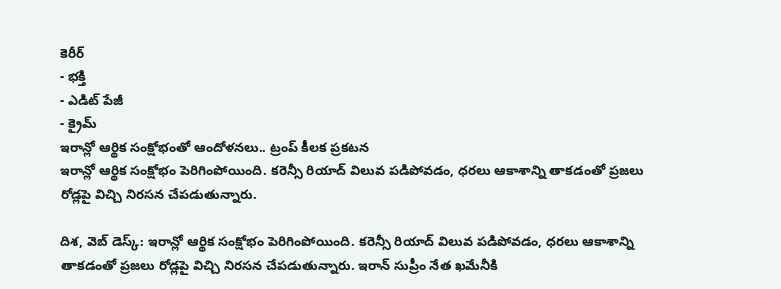కెరీర్
- భక్తి
- ఎడిట్ పేజీ
- క్రైమ్
ఇరాన్లో ఆర్థిక సంక్షోభంతో ఆందోళనలు.. ట్రంప్ కీలక ప్రకటన
ఇరాన్లో ఆర్థిక సంక్షోభం పెరిగింపోయింది. కరెన్సీ రియాద్ విలువ పడిపోవడం, ధరలు ఆకాశాన్ని తాకడంతో ప్రజలు రోడ్లపై విచ్చి నిరసన చేపడుతున్నారు.

దిశ, వెబ్ డెస్క్: ఇరాన్లో ఆర్థిక సంక్షోభం పెరిగింపోయింది. కరెన్సీ రియాద్ విలువ పడిపోవడం, ధరలు ఆకాశాన్ని తాకడంతో ప్రజలు రోడ్లపై విచ్చి నిరసన చేపడుతున్నారు. ఇరాన్ సుప్రీం నేత ఖమేనీకి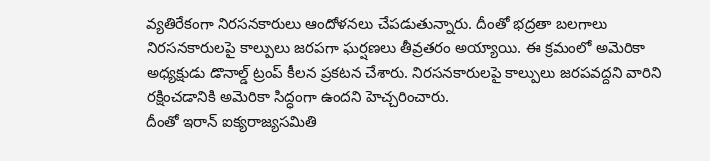వ్యతిరేకంగా నిరసనకారులు ఆందోళనలు చేపడుతున్నారు. దీంతో భద్రతా బలగాలు నిరసనకారులపై కాల్పులు జరపగా ఘర్షణలు తీవ్రతరం అయ్యాయి. ఈ క్రమంలో అమెరికా అధ్యక్షుడు డొనాల్డ్ ట్రంప్ కీలన ప్రకటన చేశారు. నిరసనకారులపై కాల్పులు జరపవద్దని వారిని రక్షించడానికి అమెరికా సిద్ధంగా ఉందని హెచ్చరించారు.
దీంతో ఇరాన్ ఐక్యరాజ్యసమితి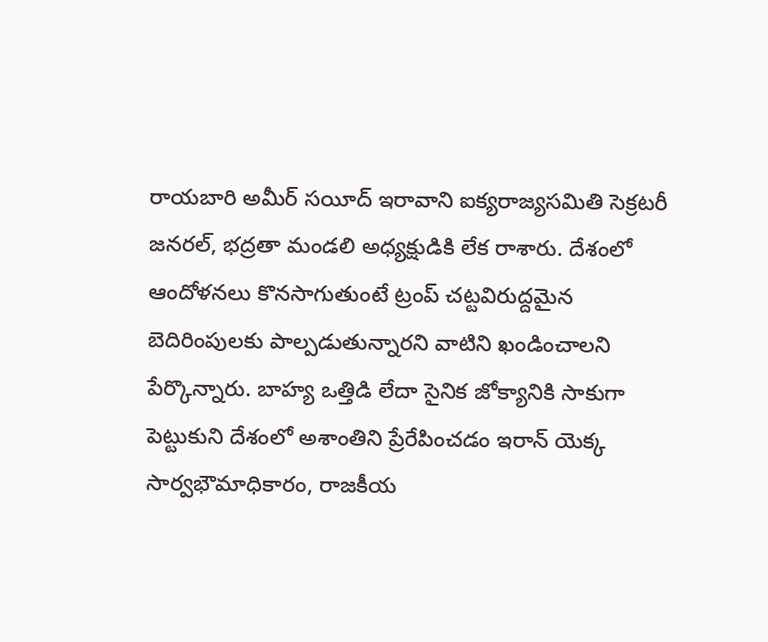రాయబారి అమీర్ సయీద్ ఇరావాని ఐక్యరాజ్యసమితి సెక్రటరీ జనరల్, భద్రతా మండలి అధ్యక్షుడికి లేక రాశారు. దేశంలో ఆందోళనలు కొనసాగుతుంటే ట్రంప్ చట్టవిరుద్దమైన బెదిరింపులకు పాల్పడుతున్నారని వాటిని ఖండించాలని పేర్కొన్నారు. బాహ్య ఒత్తిడి లేదా సైనిక జోక్యానికి సాకుగా పెట్టుకుని దేశంలో అశాంతిని ప్రేరేపించడం ఇరాన్ యెక్క సార్వభౌమాధికారం, రాజకీయ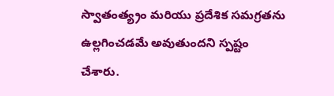స్వాతంత్య్రం మరియు ప్రదేశిక సమగ్రతను ఉల్లగించడమే అవుతుందని స్పష్టం చేశారు.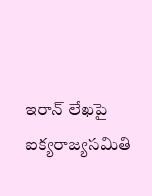ఇరాన్ లేఖపై ఐక్యరాజ్యసమితి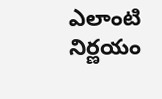ఎలాంటి నిర్ణయం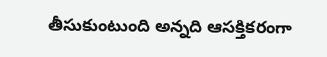తీసుకుంటుంది అన్నది ఆసక్తికరంగా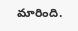మారింది.